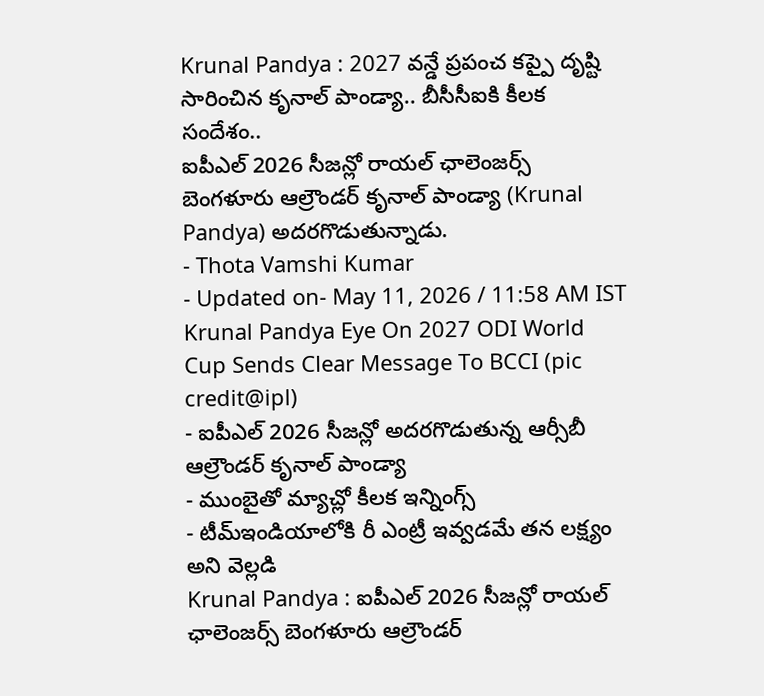Krunal Pandya : 2027 వన్డే ప్రపంచ కప్పై దృష్టి సారించిన కృనాల్ పాండ్యా.. బీసీసీఐకి కీలక సందేశం..
ఐపీఎల్ 2026 సీజన్లో రాయల్ ఛాలెంజర్స్ బెంగళూరు ఆల్రౌండర్ కృనాల్ పాండ్యా (Krunal Pandya) అదరగొడుతున్నాడు.
- Thota Vamshi Kumar
- Updated on- May 11, 2026 / 11:58 AM IST
Krunal Pandya Eye On 2027 ODI World Cup Sends Clear Message To BCCI (pic credit@ipl)
- ఐపీఎల్ 2026 సీజన్లో అదరగొడుతున్న ఆర్సీబీ ఆల్రౌండర్ కృనాల్ పాండ్యా
- ముంబైతో మ్యాచ్లో కీలక ఇన్నింగ్స్
- టీమ్ఇండియాలోకి రీ ఎంట్రీ ఇవ్వడమే తన లక్ష్యం అని వెల్లడి
Krunal Pandya : ఐపీఎల్ 2026 సీజన్లో రాయల్ ఛాలెంజర్స్ బెంగళూరు ఆల్రౌండర్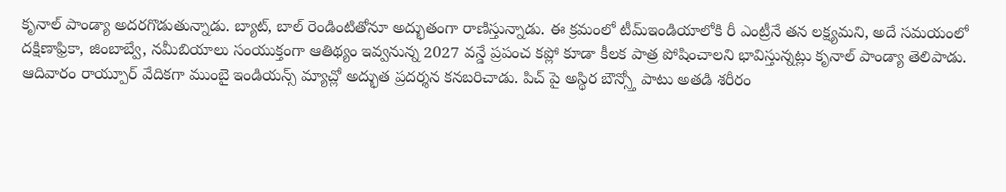కృనాల్ పాండ్యా అదరగొడుతున్నాడు. బ్యాట్, బాల్ రెండింటితోనూ అద్భుతంగా రాణిస్తున్నాడు. ఈ క్రమంలో టీమ్ఇండియాలోకి రీ ఎంట్రీనే తన లక్ష్యమని, అదే సమయంలో దక్షిణాఫ్రికా, జింబాబ్వే, నమీబియాలు సంయుక్తంగా ఆతిథ్యం ఇవ్వనున్న 2027 వన్డే ప్రపంచ కప్లో కూడా కీలక పాత్ర పోషించాలని భావిస్తున్నట్లు కృనాల్ పాండ్యా తెలిపాడు.
ఆదివారం రాయ్పూర్ వేదికగా ముంబై ఇండియన్స్ మ్యాచ్లో అద్భుత ప్రదర్శన కనబరిచాడు. పిచ్ పై అస్థిర బౌన్స్తో పాటు అతడి శరీరం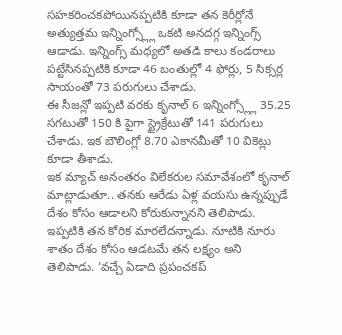సహకరించకపోయినప్పటికి కూడా తన కెరీర్లోనే అత్యుత్తమ ఇన్నింగ్స్ల్లో ఒకటి అనదగ్గ ఇన్నింగ్స్ ఆడాడు. ఇన్నింగ్స్ మధ్యలో అతడి కాలు కండరాలు పట్టేసినప్పటికి కూడా 46 బంతుల్లో 4 ఫోర్లు, 5 సిక్సర్ల సాయంతో 73 పరుగులు చేశాడు.
ఈ సీజన్లో ఇప్పటి వరకు కృనాల్ 6 ఇన్నింగ్స్ల్లో 35.25 సగటుతో 150 కి పైగా స్ట్రైక్రేటుతో 141 పరుగులు చేశాడు. ఇక బౌలింగ్లో 8.70 ఎకానమీతో 10 వికెట్లు కూడా తీశాడు.
ఇక మ్యాచ్ అనంతరం విలేకరుల సమావేశంలో కృనాల్ మాట్లాడుతూ.. తనకు ఆరేడు ఏళ్ల వయసు ఉన్నప్పుడే దేశం కోసం ఆడాలని కోరుకున్నానని తెలిపాడు. ఇప్పటికి తన కోరిక మారలేదన్నాడు. నూటికి నూరు శాతం దేశం కోసం ఆడటమే తన లక్ష్యం అని తెలిపాడు. ‘వచ్చే ఏడాది ప్రపంచకప్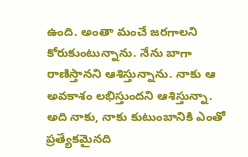ఉంది. అంతా మంచే జరగాలని కోరుకుంటున్నాను. నేను బాగా రాణిస్తానని ఆశిస్తున్నాను. నాకు ఆ అవకాశం లభిస్తుందని ఆశిస్తున్నా. అది నాకు, నాకు కుటుంబానికి ఎంతో ప్రత్యేకమైనది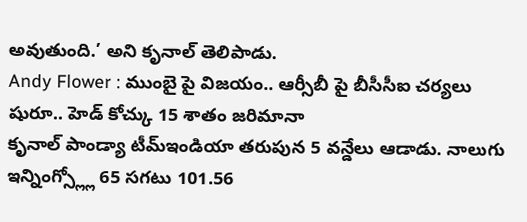అవుతుంది.’ అని కృనాల్ తెలిపాడు.
Andy Flower : ముంబై పై విజయం.. ఆర్సీబీ పై బీసీసీఐ చర్యలు షురూ.. హెడ్ కోచ్కు 15 శాతం జరిమానా
కృనాల్ పాండ్యా టీమ్ఇండియా తరుపున 5 వన్డేలు ఆడాడు. నాలుగు ఇన్నింగ్స్ల్లో 65 సగటు 101.56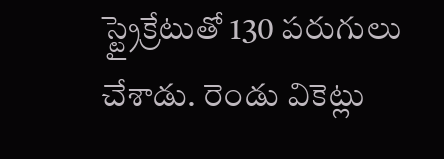స్ట్రైక్రేటుతో 130 పరుగులు చేశాడు. రెండు వికెట్లు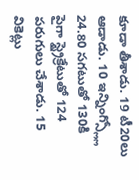కూడా తీశాడు. 19 టీ20లు ఆడాడు. 10 ఇన్నింగ్స్ల్లో 24.80 సగటుతో 130కి పైగా స్ట్రైక్రేటుతో 124 పరుగులు చేశాడు. 15 వికెట్లు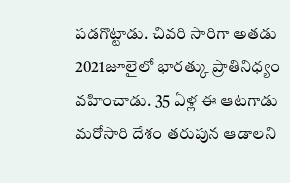పడగొట్టాడు. చివరి సారిగా అతడు 2021జూలైలో భారత్కు ప్రాతినిధ్యం వహించాడు. 35 ఏళ్ల ఈ ఆటగాడు మరోసారి దేశం తరుపున ఆడాలని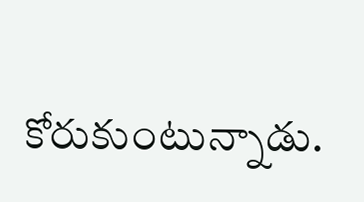కోరుకుంటున్నాడు.